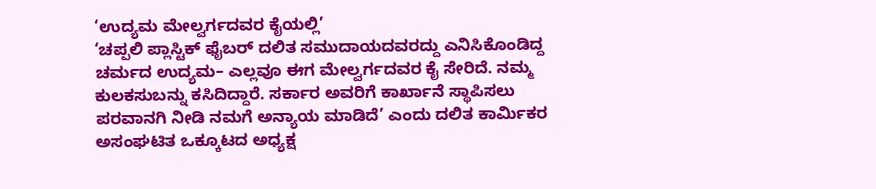‘ಉದ್ಯಮ ಮೇಲ್ವರ್ಗದವರ ಕೈಯಲ್ಲಿ’
‘ಚಪ್ಪಲಿ ಪ್ಲಾಸ್ಟಿಕ್ ಫೈಬರ್ ದಲಿತ ಸಮುದಾಯದವರದ್ದು ಎನಿಸಿಕೊಂಡಿದ್ದ ಚರ್ಮದ ಉದ್ಯಮ– ಎಲ್ಲವೂ ಈಗ ಮೇಲ್ವರ್ಗದವರ ಕೈ ಸೇರಿದೆ. ನಮ್ಮ ಕುಲಕಸುಬನ್ನು ಕಸಿದಿದ್ದಾರೆ. ಸರ್ಕಾರ ಅವರಿಗೆ ಕಾರ್ಖಾನೆ ಸ್ಥಾಪಿಸಲು ಪರವಾನಗಿ ನೀಡಿ ನಮಗೆ ಅನ್ಯಾಯ ಮಾಡಿದೆ’ ಎಂದು ದಲಿತ ಕಾರ್ಮಿಕರ ಅಸಂಘಟಿತ ಒಕ್ಕೂಟದ ಅಧ್ಯಕ್ಷ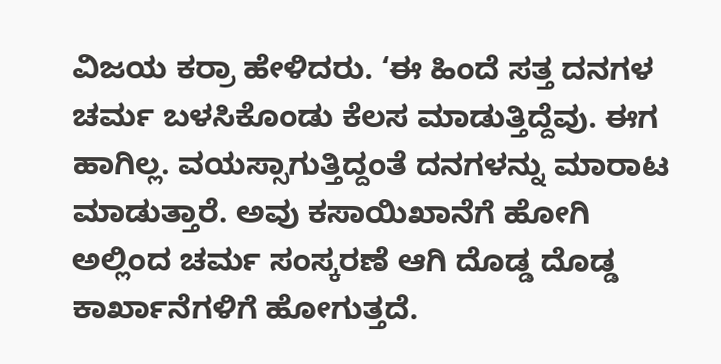ವಿಜಯ ಕರ್ರಾ ಹೇಳಿದರು. ‘ಈ ಹಿಂದೆ ಸತ್ತ ದನಗಳ ಚರ್ಮ ಬಳಸಿಕೊಂಡು ಕೆಲಸ ಮಾಡುತ್ತಿದ್ದೆವು. ಈಗ ಹಾಗಿಲ್ಲ. ವಯಸ್ಸಾಗುತ್ತಿದ್ದಂತೆ ದನಗಳನ್ನು ಮಾರಾಟ ಮಾಡುತ್ತಾರೆ. ಅವು ಕಸಾಯಿಖಾನೆಗೆ ಹೋಗಿ ಅಲ್ಲಿಂದ ಚರ್ಮ ಸಂಸ್ಕರಣೆ ಆಗಿ ದೊಡ್ಡ ದೊಡ್ಡ ಕಾರ್ಖಾನೆಗಳಿಗೆ ಹೋಗುತ್ತದೆ.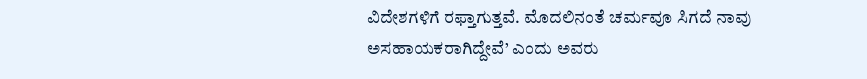ವಿದೇಶಗಳಿಗೆ ರಫ್ತಾಗುತ್ತವೆ. ಮೊದಲಿನಂತೆ ಚರ್ಮವೂ ಸಿಗದೆ ನಾವು ಅಸಹಾಯಕರಾಗಿದ್ದೇವೆ’ ಎಂದು ಅವರು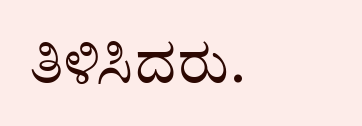ತಿಳಿಸಿದರು.